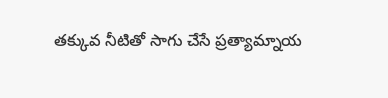తక్కువ నీటితో సాగు చేసే ప్రత్యామ్నాయ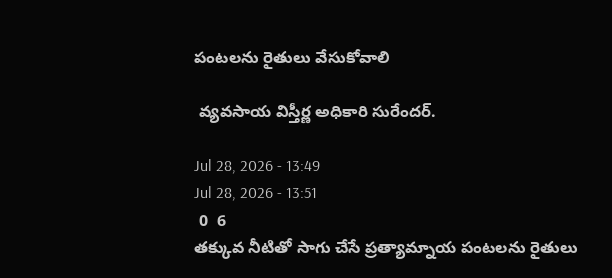పంటలను రైతులు వేసుకోవాలి

 వ్యవసాయ విస్తీర్ణ అధికారి సురేందర్.

Jul 28, 2026 - 13:49
Jul 28, 2026 - 13:51
 0  6
తక్కువ నీటితో సాగు చేసే ప్రత్యామ్నాయ పంటలను రైతులు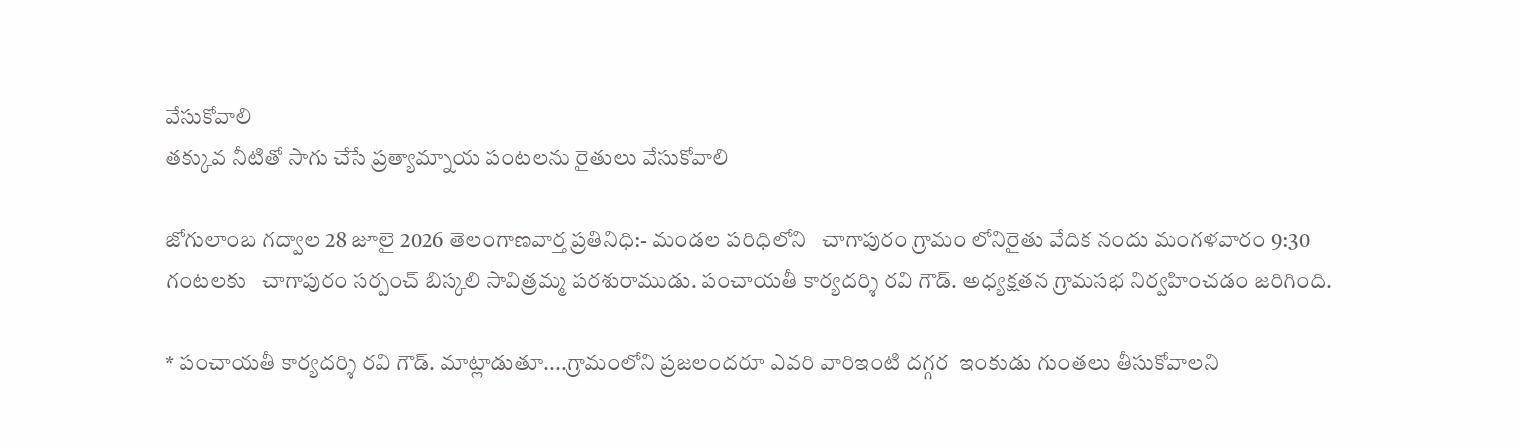వేసుకోవాలి
తక్కువ నీటితో సాగు చేసే ప్రత్యామ్నాయ పంటలను రైతులు వేసుకోవాలి

జోగులాంబ గద్వాల 28 జూలై 2026 తెలంగాణవార్త ప్రతినిధి:- మండల పరిధిలోని   చాగాపురం గ్రామం లోనిరైతు వేదిక నందు మంగళవారం 9:30 గంటలకు   చాగాపురం సర్పంచ్ బిస్కలి సావిత్రమ్మ పరశురాముడు. పంచాయతీ కార్యదర్శి రవి గౌడ్. అధ్యక్షతన గ్రామసభ నిర్వహించడం జరిగింది.

* పంచాయతీ కార్యదర్శి రవి గౌడ్. మాట్లాడుతూ....గ్రామంలోని ప్రజలందరూ ఎవరి వారిఇంటి దగ్గర  ఇంకుడు గుంతలు తీసుకోవాలని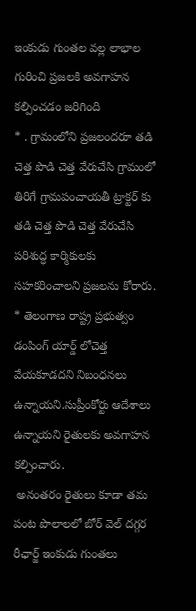ఇంకుడు గుంతల వల్ల లాభాల గురించి ప్రజలకి అవగాహన కల్పించడం జరిగింది
* . గ్రామంలోని ప్రజలందరూ తడి చెత్త పొడి చెత్త వేరుచేసి గ్రామంలో తిరిగే గ్రామపంచాయతీ ట్రాక్టర్ కు తడి చెత్త పొడి చెత్త వేరుచేసి పరిశుద్ధ కార్మికులకు సహకరించాలని ప్రజలను కోరారు.
* తెలంగాణ రాష్ట్ర ప్రభుత్వం డంపింగ్ యార్డ్ లోచెత్త వేయకూడదని నిబంధనలు ఉన్నాయని.సుప్రీంకోర్టు ఆదేశాలు ఉన్నాయని రైతులకు అవగాహన కల్పించారు.
 అనంతరం రైతులు కూడా తమ పంట పొలాలలో బోర్ వెల్ దగ్గర రీఛార్జ్ ఇంకుడు గుంతలు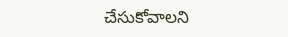చేసుకోవాలని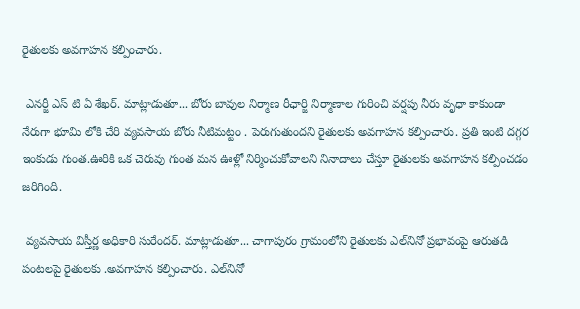రైతులకు అవగాహన కల్పించారు.

 ఎనర్జీ ఎస్ టి ఏ శేఖర్. మాట్లాడుతూ... బోరు బావుల నిర్మాణ రీఛార్జి నిర్మాణాల గురించి వర్షపు నీరు వృధా కాకుండా నేరుగా భూమి లోకి చేరి వ్యవసాయ బోరు నీటిమట్టం . పెరుగుతుందని రైతులకు అవగాహన కల్పించారు. ప్రతి ఇంటి దగ్గర ఇంకుడు గుంత.ఊరికి ఒక చెరువు గుంత మన ఊళ్లో నిర్మించుకోవాలని నినాదాలు చేస్తూ రైతులకు అవగాహన కల్పించడం జరిగింది.

 వ్యవసాయ విస్తీర్ణ అధికారి సురేందర్. మాట్లాడుతూ... చాగాపురం గ్రామంలోని రైతులకు ఎల్‌నినో ప్రభావంపై ఆరుతడి పంటలపై రైతులకు .అవగాహన కల్పించారు. ఎల్‌నినో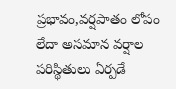ప్రభావం,వర్షపాతం లోపం లేదా అసమాన వర్షాల పరిస్థితులు ఏర్పడే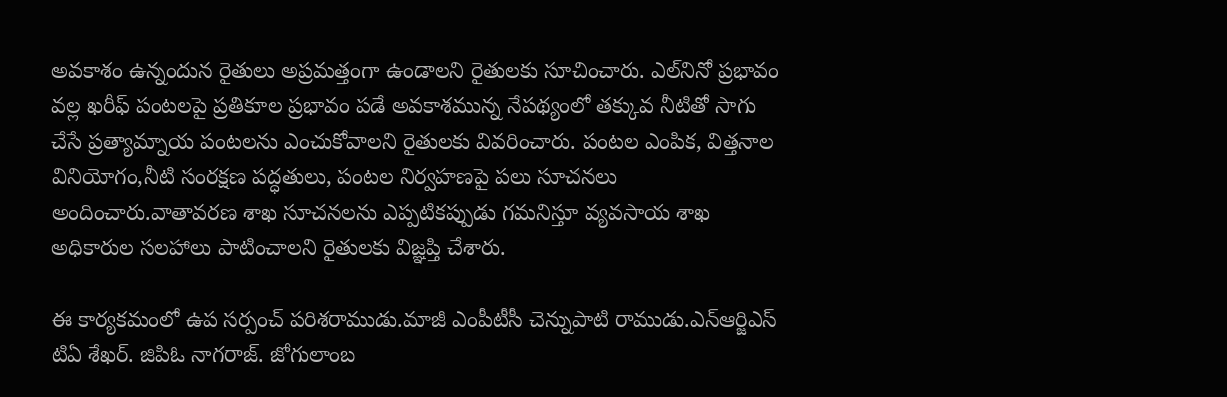అవకాశం ఉన్నందున రైతులు అప్రమత్తంగా ఉండాలని రైతులకు సూచించారు. ఎల్‌నినో ప్రభావం వల్ల ఖరీఫ్ పంటలపై ప్రతికూల ప్రభావం పడే అవకాశమున్న నేపథ్యంలో తక్కువ నీటితో సాగు చేసే ప్రత్యామ్నాయ పంటలను ఎంచుకోవాలని రైతులకు వివరించారు. పంటల ఎంపిక, విత్తనాల వినియోగం,నీటి సంరక్షణ పద్ధతులు, పంటల నిర్వహణపై పలు సూచనలు అందించారు.వాతావరణ శాఖ సూచనలను ఎప్పటికప్పుడు గమనిస్తూ వ్యవసాయ శాఖ అధికారుల సలహాలు పాటించాలని రైతులకు విజ్ఞప్తి చేశారు.

ఈ కార్యకమంలో ఉప సర్పంచ్ పరిశరాముడు.మాజీ ఎంపీటీసీ చెన్నుపాటి రాముడు.ఎన్ఆర్జిఎస్ టిఏ శేఖర్. జిపిఓ నాగరాజ్. జోగులాంబ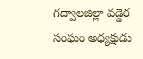గద్వాలజిల్లా వడ్డెర సంఘం అధ్యక్షుడు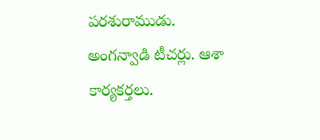పరశురాముడు. అంగన్వాడి టీచర్లు. ఆశా కార్యకర్తలు.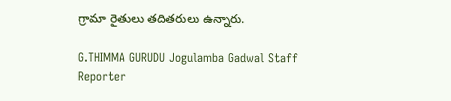గ్రామా రైతులు తదితరులు ఉన్నారు.

G.THIMMA GURUDU Jogulamba Gadwal Staff Reporter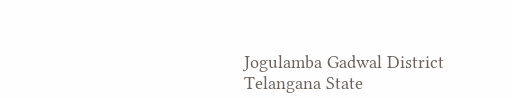Jogulamba Gadwal District Telangana State